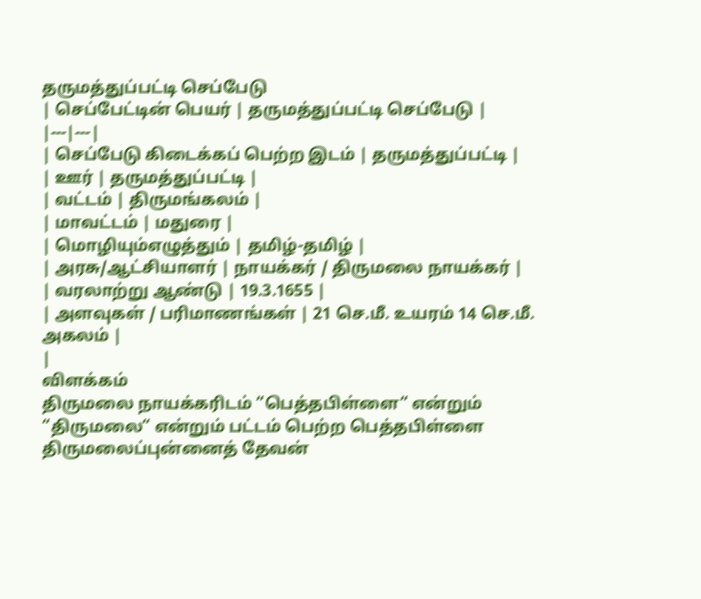தருமத்துப்பட்டி செப்பேடு
| செப்பேட்டின் பெயர் | தருமத்துப்பட்டி செப்பேடு |
|---|---|
| செப்பேடு கிடைக்கப் பெற்ற இடம் | தருமத்துப்பட்டி |
| ஊர் | தருமத்துப்பட்டி |
| வட்டம் | திருமங்கலம் |
| மாவட்டம் | மதுரை |
| மொழியும்எழுத்தும் | தமிழ்-தமிழ் |
| அரசு/ஆட்சியாளர் | நாயக்கர் / திருமலை நாயக்கர் |
| வரலாற்று ஆண்டு | 19.3.1655 |
| அளவுகள் / பரிமாணங்கள் | 21 செ.மீ. உயரம் 14 செ.மீ. அகலம் |
|
விளக்கம்
திருமலை நாயக்கரிடம் “பெத்தபிள்ளை“ என்றும் “திருமலை“ என்றும் பட்டம் பெற்ற பெத்தபிள்ளை திருமலைப்புன்னைத் தேவன்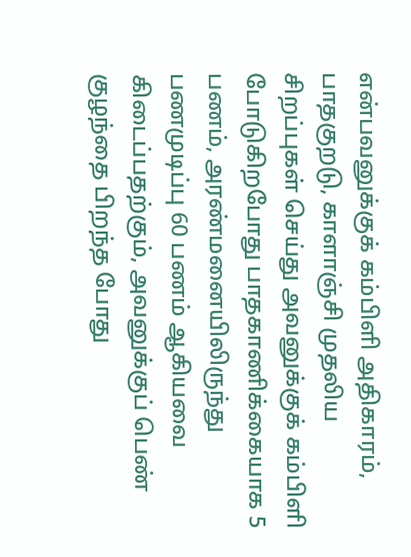என்பவனுக்குக் கம்பிளி அதிகாரம், பாதகுறடு, காளாஞ்சி முதலிய சிறப்புகள் செய்து அவனுக்குக் கம்பிளி போடுகிறபோது பாதகாணிக்கையாக 5 பணம், அரண்மனையிலிருந்து பணமுடிப்பு 60 பணம் ஆகியவை கிடைப்பதற்கும், அவனுக்குப் பெண் குழந்தை பிறந்த போது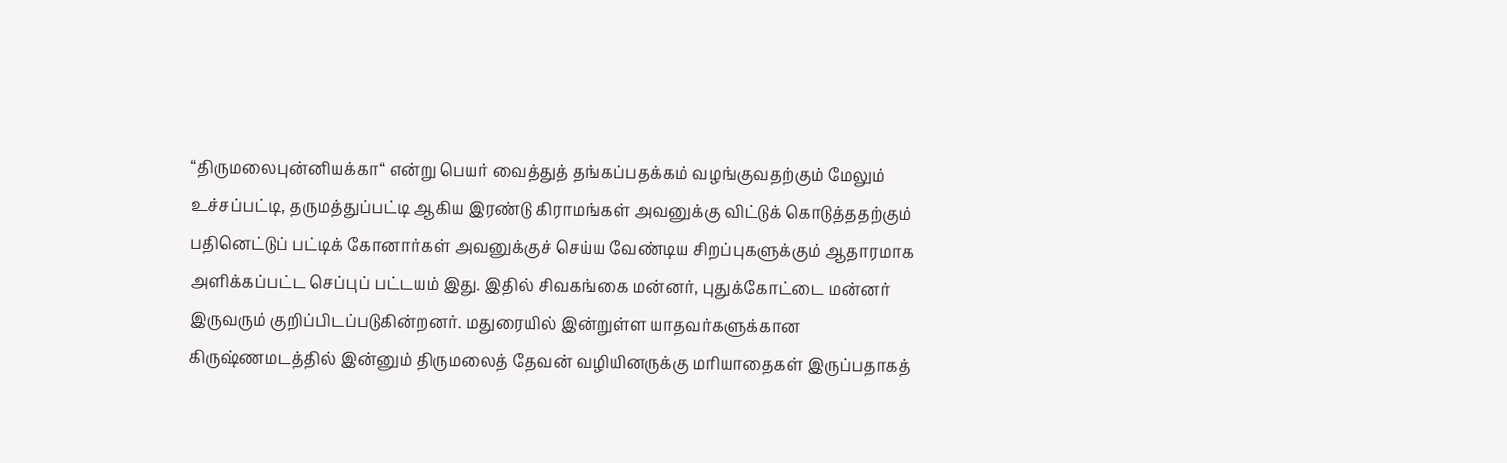“திருமலைபுன்னியக்கா“ என்று பெயர் வைத்துத் தங்கப்பதக்கம் வழங்குவதற்கும் மேலும் உச்சப்பட்டி, தருமத்துப்பட்டி ஆகிய இரண்டு கிராமங்கள் அவனுக்கு விட்டுக் கொடுத்ததற்கும் பதினெட்டுப் பட்டிக் கோனார்கள் அவனுக்குச் செய்ய வேண்டிய சிறப்புகளுக்கும் ஆதாரமாக அளிக்கப்பட்ட செப்புப் பட்டயம் இது. இதில் சிவகங்கை மன்னர், புதுக்கோட்டை மன்னர் இருவரும் குறிப்பிடப்படுகின்றனர். மதுரையில் இன்றுள்ள யாதவர்களுக்கான கிருஷ்ணமடத்தில் இன்னும் திருமலைத் தேவன் வழியினருக்கு மரியாதைகள் இருப்பதாகத்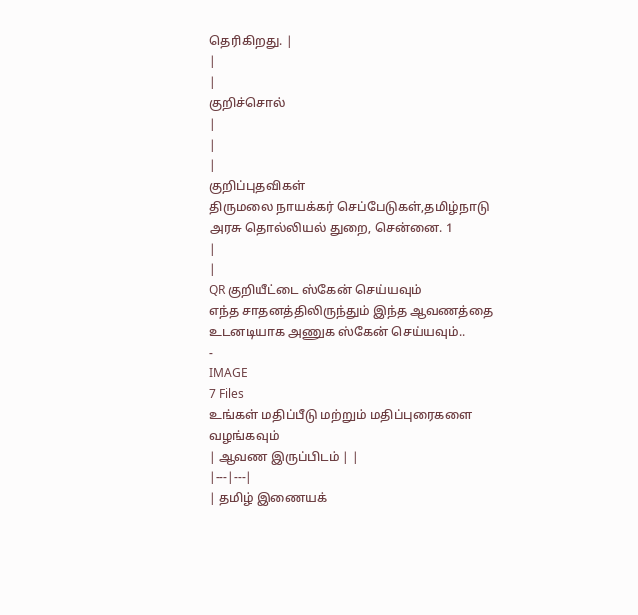தெரிகிறது. |
|
|
குறிச்சொல்
|
|
|
குறிப்புதவிகள்
திருமலை நாயக்கர் செப்பேடுகள்,தமிழ்நாடு அரசு தொல்லியல் துறை, சென்னை. 1
|
|
QR குறியீட்டை ஸ்கேன் செய்யவும்
எந்த சாதனத்திலிருந்தும் இந்த ஆவணத்தை உடனடியாக அணுக ஸ்கேன் செய்யவும்..
-
IMAGE
7 Files
உங்கள் மதிப்பீடு மற்றும் மதிப்புரைகளை வழங்கவும்
| ஆவண இருப்பிடம் | |
|---|---|
| தமிழ் இணையக்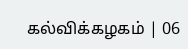கல்விக்கழகம் | 06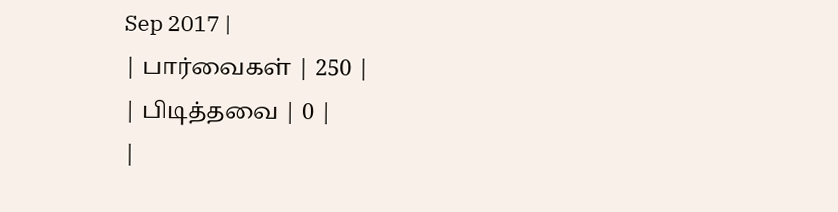Sep 2017 |
| பார்வைகள் | 250 |
| பிடித்தவை | 0 |
|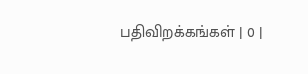பதிவிறக்கங்கள் | 0 |